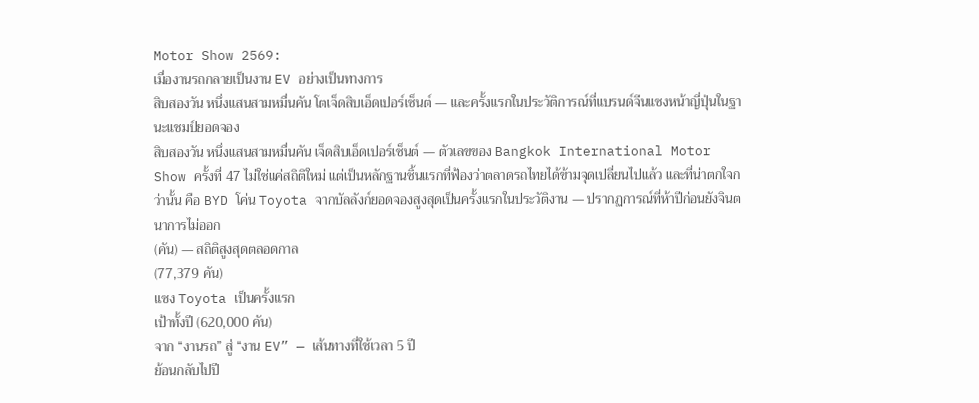Motor Show 2569:
เมื่องานรถกลายเป็นงาน EV อย่างเป็นทางการ
สิบสองวัน หนึ่งแสนสามหมื่นคัน โตเจ็ดสิบเอ็ดเปอร์เซ็นต์ — และครั้งแรกในประวัติการณ์ที่แบรนด์จีนแซงหน้าญี่ปุ่นในฐานะแชมป์ยอดจอง
สิบสองวัน หนึ่งแสนสามหมื่นคัน เจ็ดสิบเอ็ดเปอร์เซ็นต์ — ตัวเลขของ Bangkok International Motor Show ครั้งที่ 47 ไม่ใช่แค่สถิติใหม่ แต่เป็นหลักฐานชิ้นแรกที่ฟ้องว่าตลาดรถไทยได้ข้ามจุดเปลี่ยนไปแล้ว และที่น่าตกใจกว่านั้น คือ BYD โค่น Toyota จากบัลลังก์ยอดจองสูงสุดเป็นครั้งแรกในประวัติงาน — ปรากฏการณ์ที่ห้าปีก่อนยังจินตนาการไม่ออก
(คัน) — สถิติสูงสุดตลอดกาล
(77,379 คัน)
แซง Toyota เป็นครั้งแรก
เป้าทั้งปี (620,000 คัน)
จาก “งานรถ” สู่ “งาน EV” — เส้นทางที่ใช้เวลา 5 ปี
ย้อนกลับไปปี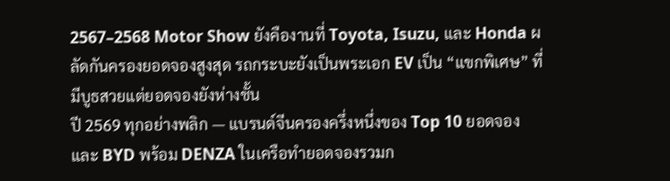2567–2568 Motor Show ยังคืองานที่ Toyota, Isuzu, และ Honda ผลัดกันครองยอดจองสูงสุด รถกระบะยังเป็นพระเอก EV เป็น “แขกพิเศษ” ที่มีบูธสวยแต่ยอดจองยังห่างชั้น
ปี 2569 ทุกอย่างพลิก — แบรนด์จีนครองครึ่งหนึ่งของ Top 10 ยอดจอง และ BYD พร้อม DENZA ในเครือทำยอดจองรวมก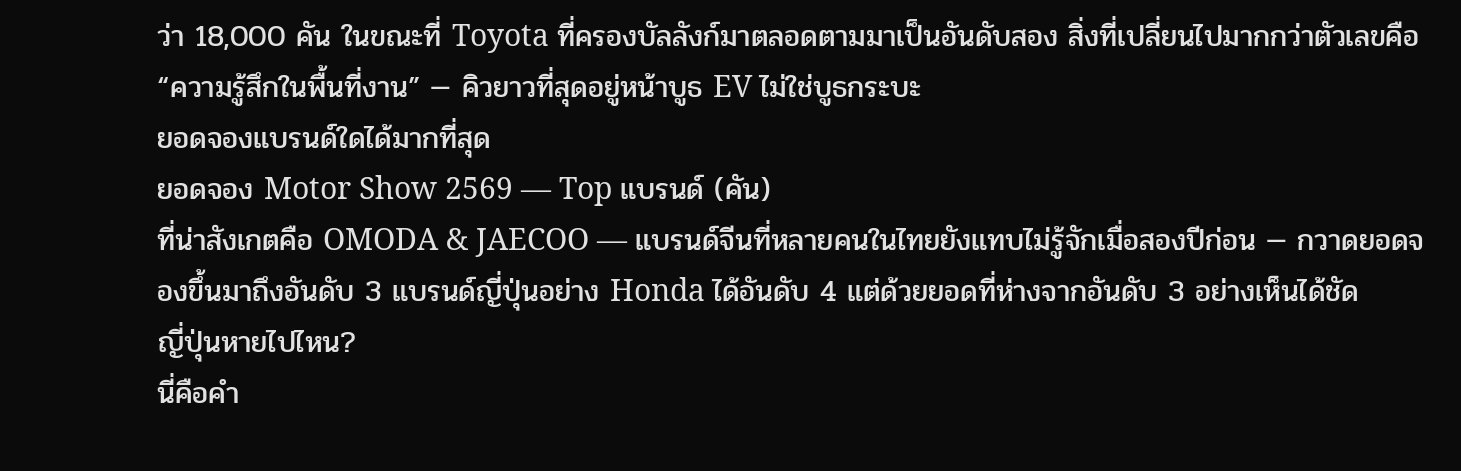ว่า 18,000 คัน ในขณะที่ Toyota ที่ครองบัลลังก์มาตลอดตามมาเป็นอันดับสอง สิ่งที่เปลี่ยนไปมากกว่าตัวเลขคือ “ความรู้สึกในพื้นที่งาน” — คิวยาวที่สุดอยู่หน้าบูธ EV ไม่ใช่บูธกระบะ
ยอดจองแบรนด์ใดได้มากที่สุด
ยอดจอง Motor Show 2569 — Top แบรนด์ (คัน)
ที่น่าสังเกตคือ OMODA & JAECOO — แบรนด์จีนที่หลายคนในไทยยังแทบไม่รู้จักเมื่อสองปีก่อน — กวาดยอดจองขึ้นมาถึงอันดับ 3 แบรนด์ญี่ปุ่นอย่าง Honda ได้อันดับ 4 แต่ด้วยยอดที่ห่างจากอันดับ 3 อย่างเห็นได้ชัด
ญี่ปุ่นหายไปไหน?
นี่คือคำ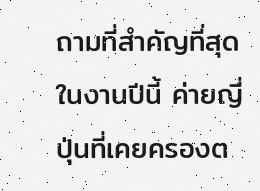ถามที่สำคัญที่สุดในงานปีนี้ ค่ายญี่ปุ่นที่เคยครองต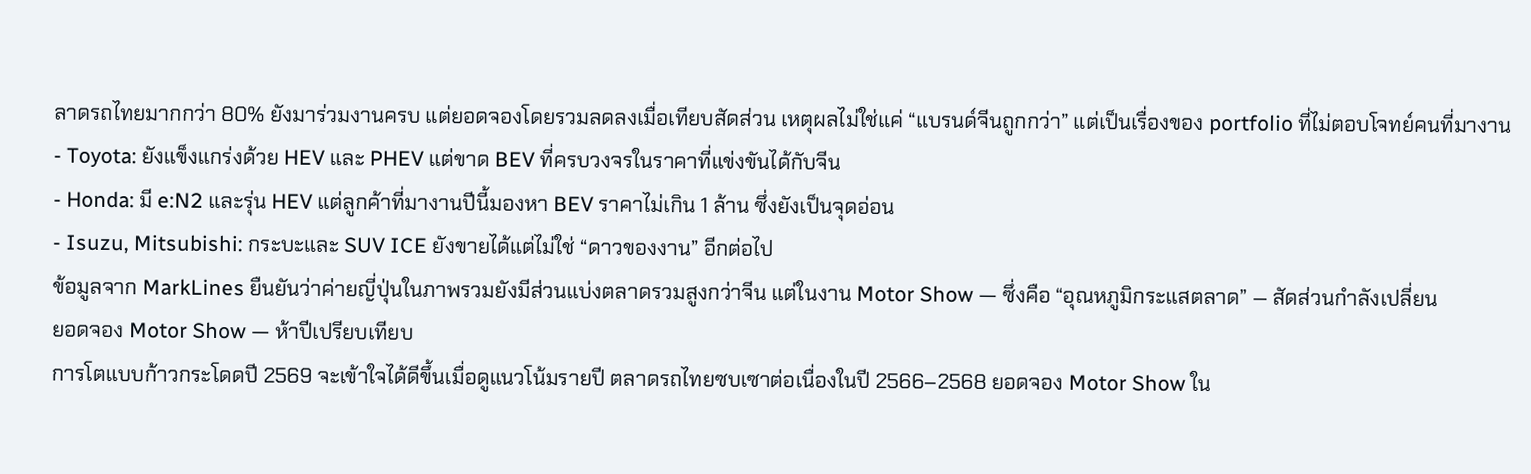ลาดรถไทยมากกว่า 80% ยังมาร่วมงานครบ แต่ยอดจองโดยรวมลดลงเมื่อเทียบสัดส่วน เหตุผลไม่ใช่แค่ “แบรนด์จีนถูกกว่า” แต่เป็นเรื่องของ portfolio ที่ไม่ตอบโจทย์คนที่มางาน
- Toyota: ยังแข็งแกร่งด้วย HEV และ PHEV แต่ขาด BEV ที่ครบวงจรในราคาที่แข่งขันได้กับจีน
- Honda: มี e:N2 และรุ่น HEV แต่ลูกค้าที่มางานปีนี้มองหา BEV ราคาไม่เกิน 1 ล้าน ซึ่งยังเป็นจุดอ่อน
- Isuzu, Mitsubishi: กระบะและ SUV ICE ยังขายได้แต่ไม่ใช่ “ดาวของงาน” อีกต่อไป
ข้อมูลจาก MarkLines ยืนยันว่าค่ายญี่ปุ่นในภาพรวมยังมีส่วนแบ่งตลาดรวมสูงกว่าจีน แต่ในงาน Motor Show — ซึ่งคือ “อุณหภูมิกระแสตลาด” — สัดส่วนกำลังเปลี่ยน
ยอดจอง Motor Show — ห้าปีเปรียบเทียบ
การโตแบบก้าวกระโดดปี 2569 จะเข้าใจได้ดีขึ้นเมื่อดูแนวโน้มรายปี ตลาดรถไทยซบเซาต่อเนื่องในปี 2566–2568 ยอดจอง Motor Show ใน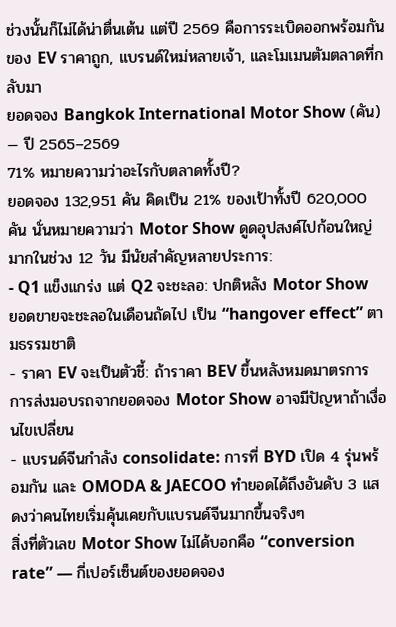ช่วงนั้นก็ไม่ได้น่าตื่นเต้น แต่ปี 2569 คือการระเบิดออกพร้อมกันของ EV ราคาถูก, แบรนด์ใหม่หลายเจ้า, และโมเมนตัมตลาดที่กลับมา
ยอดจอง Bangkok International Motor Show (คัน) — ปี 2565–2569
71% หมายความว่าอะไรกับตลาดทั้งปี?
ยอดจอง 132,951 คัน คิดเป็น 21% ของเป้าทั้งปี 620,000 คัน นั่นหมายความว่า Motor Show ดูดอุปสงค์ไปก้อนใหญ่มากในช่วง 12 วัน มีนัยสำคัญหลายประการ:
- Q1 แข็งแกร่ง แต่ Q2 จะชะลอ: ปกติหลัง Motor Show ยอดขายจะชะลอในเดือนถัดไป เป็น “hangover effect” ตามธรรมชาติ
- ราคา EV จะเป็นตัวชี้: ถ้าราคา BEV ขึ้นหลังหมดมาตรการ การส่งมอบรถจากยอดจอง Motor Show อาจมีปัญหาถ้าเงื่อนไขเปลี่ยน
- แบรนด์จีนกำลัง consolidate: การที่ BYD เปิด 4 รุ่นพร้อมกัน และ OMODA & JAECOO ทำยอดได้ถึงอันดับ 3 แสดงว่าคนไทยเริ่มคุ้นเคยกับแบรนด์จีนมากขึ้นจริงๆ
สิ่งที่ตัวเลข Motor Show ไม่ได้บอกคือ “conversion rate” — กี่เปอร์เซ็นต์ของยอดจอง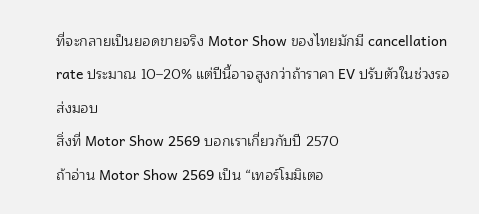ที่จะกลายเป็นยอดขายจริง Motor Show ของไทยมักมี cancellation rate ประมาณ 10–20% แต่ปีนี้อาจสูงกว่าถ้าราคา EV ปรับตัวในช่วงรอส่งมอบ
สิ่งที่ Motor Show 2569 บอกเราเกี่ยวกับปี 2570
ถ้าอ่าน Motor Show 2569 เป็น “เทอร์โมมิเตอ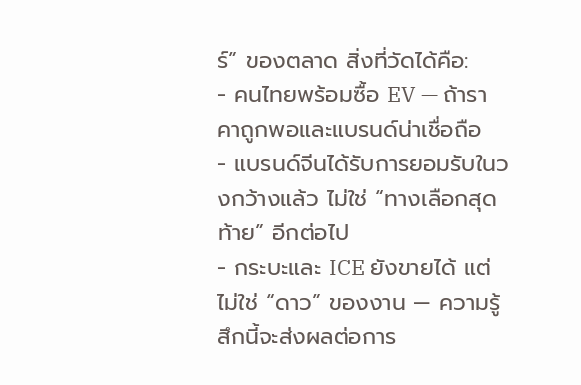ร์” ของตลาด สิ่งที่วัดได้คือ:
- คนไทยพร้อมซื้อ EV — ถ้าราคาถูกพอและแบรนด์น่าเชื่อถือ
- แบรนด์จีนได้รับการยอมรับในวงกว้างแล้ว ไม่ใช่ “ทางเลือกสุดท้าย” อีกต่อไป
- กระบะและ ICE ยังขายได้ แต่ไม่ใช่ “ดาว” ของงาน — ความรู้สึกนี้จะส่งผลต่อการ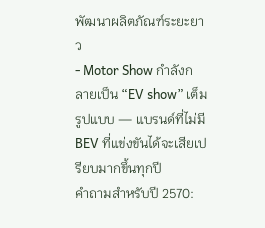พัฒนาผลิตภัณฑ์ระยะยาว
- Motor Show กำลังกลายเป็น “EV show” เต็มรูปแบบ — แบรนด์ที่ไม่มี BEV ที่แข่งขันได้จะเสียเปรียบมากขึ้นทุกปี
คำถามสำหรับปี 2570: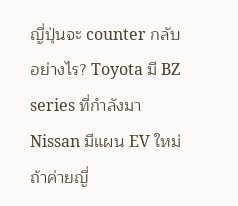ญี่ปุ่นจะ counter กลับอย่างไร? Toyota มี BZ series ที่กำลังมา Nissan มีแผน EV ใหม่ ถ้าค่ายญี่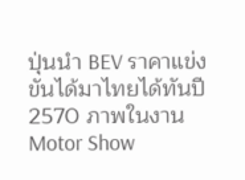ปุ่นนำ BEV ราคาแข่งขันได้มาไทยได้ทันปี 2570 ภาพในงาน Motor Show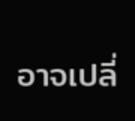อาจเปลี่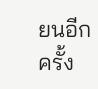ยนอีกครั้ง